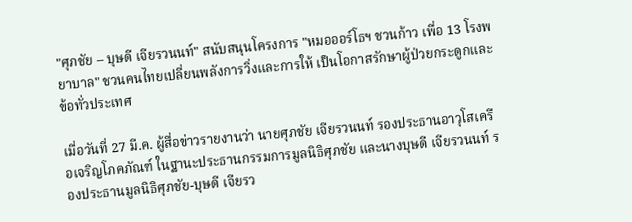"ศุภชัย – บุษดี เจียรวนนท์" สนับสนุนโครงการ "หมอออร์โธฯ ชวนก้าว เพื่อ 13 โรงพยาบาล" ชวนคนไทยเปลี่ยนพลังการวิ่งและการให้ เป็นโอกาสรักษาผู้ป่วยกระดูกและข้อทั่วประเทศ

เมื่อวันที่ 27 มี.ค. ผู้สื่อข่าวรายงานว่า นายศุภชัย เจียรวนนท์ รองประธานอาวุโสเครือเจริญโภคภัณฑ์ ในฐานะประธานกรรมการมูลนิธิศุภชัย และนางบุษดี เจียรวนนท์ รองประธานมูลนิธิศุภชัย-บุษดี เจียรว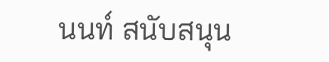นนท์ สนับสนุน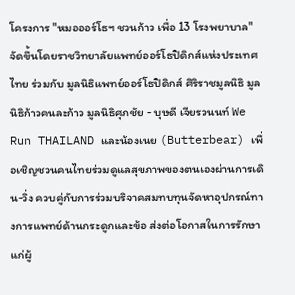โครงการ "หมอออร์โธฯ ชวนก้าว เพื่อ 13 โรงพยาบาล" จัดขึ้นโดยราชวิทยาลัยแพทย์ออร์โธปิดิกส์แห่งประเทศไทย ร่วมกับ มูลนิธิแพทย์ออร์โธปิดิกส์ ศิริราชมูลนิธิ มูลนิธิก้าวคนละก้าว มูลนิธิศุภชัย - บุษดี เจียรวนนท์ We Run THAILAND และน้องเนย (Butterbear) เพื่อเชิญชวนคนไทยร่วมดูแลสุขภาพของตนเองผ่านการเดิน-วิ่ง ควบคู่กับการร่วมบริจาคสมทบทุนจัดหาอุปกรณ์ทางการแพทย์ด้านกระดูกและข้อ ส่งต่อโอกาสในการรักษาแก่ผู้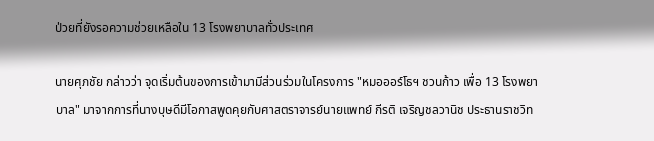ป่วยที่ยังรอความช่วยเหลือใน 13 โรงพยาบาลทั่วประเทศ

นายศุภชัย กล่าวว่า จุดเริ่มต้นของการเข้ามามีส่วนร่วมในโครงการ "หมอออร์โธฯ ชวนก้าว เพื่อ 13 โรงพยาบาล" มาจากการที่นางบุษดีมีโอกาสพูดคุยกับศาสตราจารย์นายแพทย์ กีรติ เจริญชลวานิช ประธานราชวิท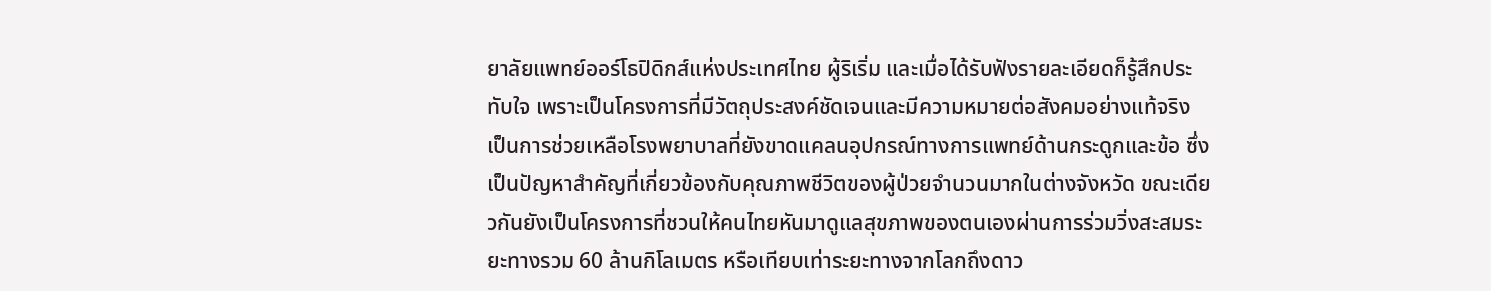ยาลัยแพทย์ออร์โธปิดิกส์แห่งประเทศไทย ผู้ริเริ่ม และเมื่อได้รับฟังรายละเอียดก็รู้สึกประทับใจ เพราะเป็นโครงการที่มีวัตถุประสงค์ชัดเจนและมีความหมายต่อสังคมอย่างแท้จริง เป็นการช่วยเหลือโรงพยาบาลที่ยังขาดแคลนอุปกรณ์ทางการแพทย์ด้านกระดูกและข้อ ซึ่งเป็นปัญหาสำคัญที่เกี่ยวข้องกับคุณภาพชีวิตของผู้ป่วยจำนวนมากในต่างจังหวัด ขณะเดียวกันยังเป็นโครงการที่ชวนให้คนไทยหันมาดูแลสุขภาพของตนเองผ่านการร่วมวิ่งสะสมระยะทางรวม 60 ล้านกิโลเมตร หรือเทียบเท่าระยะทางจากโลกถึงดาว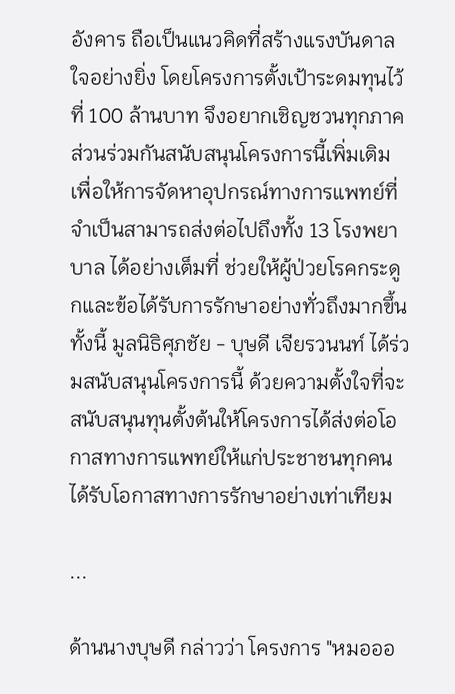อังคาร ถือเป็นแนวคิดที่สร้างแรงบันดาลใจอย่างยิ่ง โดยโครงการตั้งเป้าระดมทุนไว้ที่ 100 ล้านบาท จึงอยากเชิญชวนทุกภาคส่วนร่วมกันสนับสนุนโครงการนี้เพิ่มเติม เพื่อให้การจัดหาอุปกรณ์ทางการแพทย์ที่จำเป็นสามารถส่งต่อไปถึงทั้ง 13 โรงพยาบาล ได้อย่างเต็มที่ ช่วยให้ผู้ป่วยโรคกระดูกและข้อได้รับการรักษาอย่างทั่วถึงมากขึ้น ทั้งนี้ มูลนิธิศุภชัย - บุษดี เจียรวนนท์ ได้ร่วมสนับสนุนโครงการนี้ ด้วยความตั้งใจที่จะสนับสนุนทุนตั้งต้นให้โครงการได้ส่งต่อโอกาสทางการแพทย์ให้แก่ประชาชนทุกคนได้รับโอกาสทางการรักษาอย่างเท่าเทียม

...

ด้านนางบุษดี กล่าวว่า โครงการ "หมอออ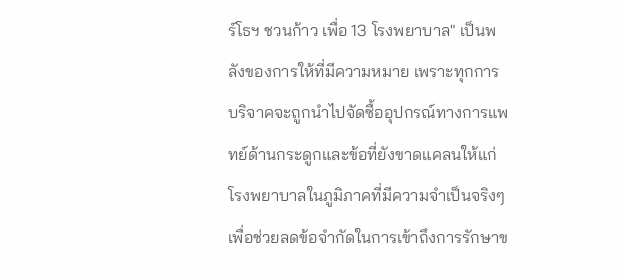ร์โธฯ ชวนก้าว เพื่อ 13 โรงพยาบาล" เป็นพลังของการให้ที่มีความหมาย เพราะทุกการบริจาคจะถูกนำไปจัดซื้ออุปกรณ์ทางการแพทย์ด้านกระดูกและข้อที่ยังขาดแคลนให้แก่โรงพยาบาลในภูมิภาคที่มีความจำเป็นจริงๆ เพื่อช่วยลดข้อจำกัดในการเข้าถึงการรักษาข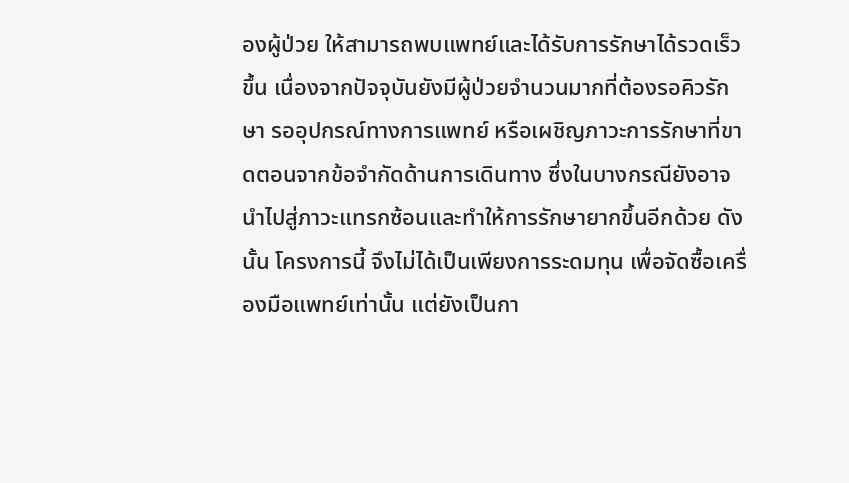องผู้ป่วย ให้สามารถพบแพทย์และได้รับการรักษาได้รวดเร็วขึ้น เนื่องจากปัจจุบันยังมีผู้ป่วยจำนวนมากที่ต้องรอคิวรักษา รออุปกรณ์ทางการแพทย์ หรือเผชิญภาวะการรักษาที่ขาดตอนจากข้อจำกัดด้านการเดินทาง ซึ่งในบางกรณียังอาจนำไปสู่ภาวะแทรกซ้อนและทำให้การรักษายากขึ้นอีกด้วย ดังนั้น โครงการนี้ จึงไม่ได้เป็นเพียงการระดมทุน เพื่อจัดซื้อเครื่องมือแพทย์เท่านั้น แต่ยังเป็นกา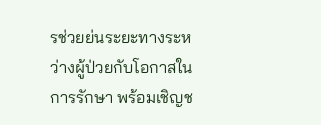รช่วยย่นระยะทางระหว่างผู้ป่วยกับโอกาสในการรักษา พร้อมเชิญช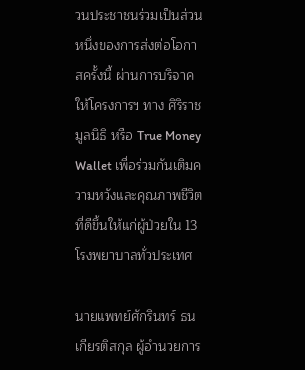วนประชาชนร่วมเป็นส่วนหนึ่งของการส่งต่อโอกาสครั้งนี้ ผ่านการบริจาคให้โครงการฯ ทาง ศิริราชมูลนิธิ หรือ True Money Wallet เพื่อร่วมกันเติมความหวังและคุณภาพชีวิตที่ดีขึ้นให้แก่ผู้ป่วยใน 13 โรงพยาบาลทั่วประเทศ

นายแพทย์ศักรินทร์ ธนเกียรติสกุล ผู้อำนวยการ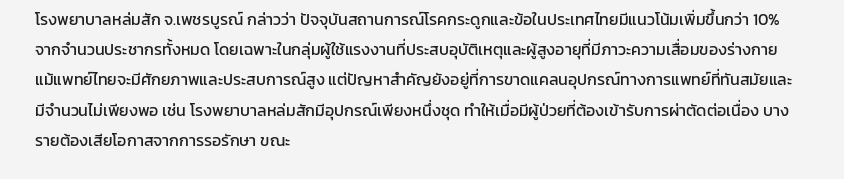โรงพยาบาลหล่มสัก จ.เพชรบูรณ์ กล่าวว่า ปัจจุบันสถานการณ์โรคกระดูกและข้อในประเทศไทยมีแนวโน้มเพิ่มขึ้นกว่า 10% จากจำนวนประชากรทั้งหมด โดยเฉพาะในกลุ่มผู้ใช้แรงงานที่ประสบอุบัติเหตุและผู้สูงอายุที่มีภาวะความเสื่อมของร่างกาย แม้แพทย์ไทยจะมีศักยภาพและประสบการณ์สูง แต่ปัญหาสำคัญยังอยู่ที่การขาดแคลนอุปกรณ์ทางการแพทย์ที่ทันสมัยและมีจำนวนไม่เพียงพอ เช่น โรงพยาบาลหล่มสักมีอุปกรณ์เพียงหนึ่งชุด ทำให้เมื่อมีผู้ป่วยที่ต้องเข้ารับการผ่าตัดต่อเนื่อง บางรายต้องเสียโอกาสจากการรอรักษา ขณะ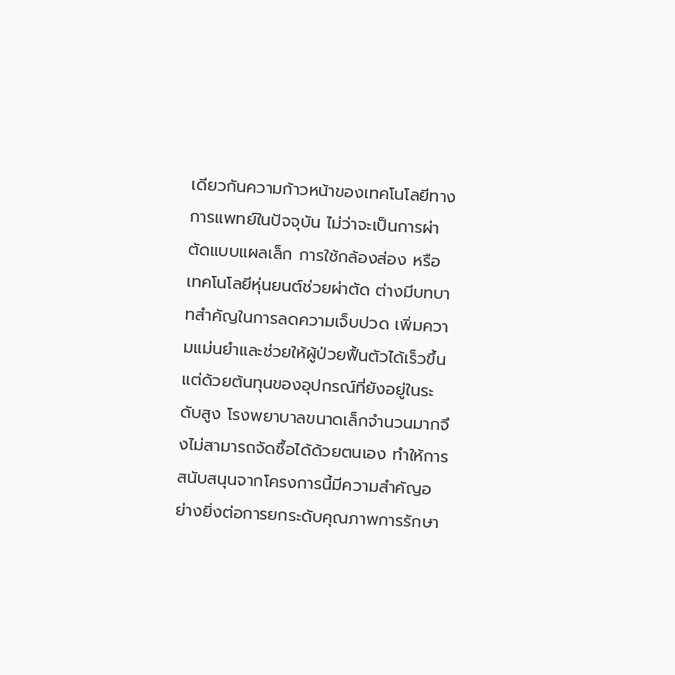เดียวกันความก้าวหน้าของเทคโนโลยีทางการแพทย์ในปัจจุบัน ไม่ว่าจะเป็นการผ่าตัดแบบแผลเล็ก การใช้กล้องส่อง หรือ เทคโนโลยีหุ่นยนต์ช่วยผ่าตัด ต่างมีบทบาทสำคัญในการลดความเจ็บปวด เพิ่มความแม่นยำและช่วยให้ผู้ป่วยฟื้นตัวได้เร็วขึ้น แต่ด้วยต้นทุนของอุปกรณ์ที่ยังอยู่ในระดับสูง โรงพยาบาลขนาดเล็กจำนวนมากจึงไม่สามารถจัดซื้อได้ด้วยตนเอง ทำให้การสนับสนุนจากโครงการนี้มีความสำคัญอย่างยิ่งต่อการยกระดับคุณภาพการรักษา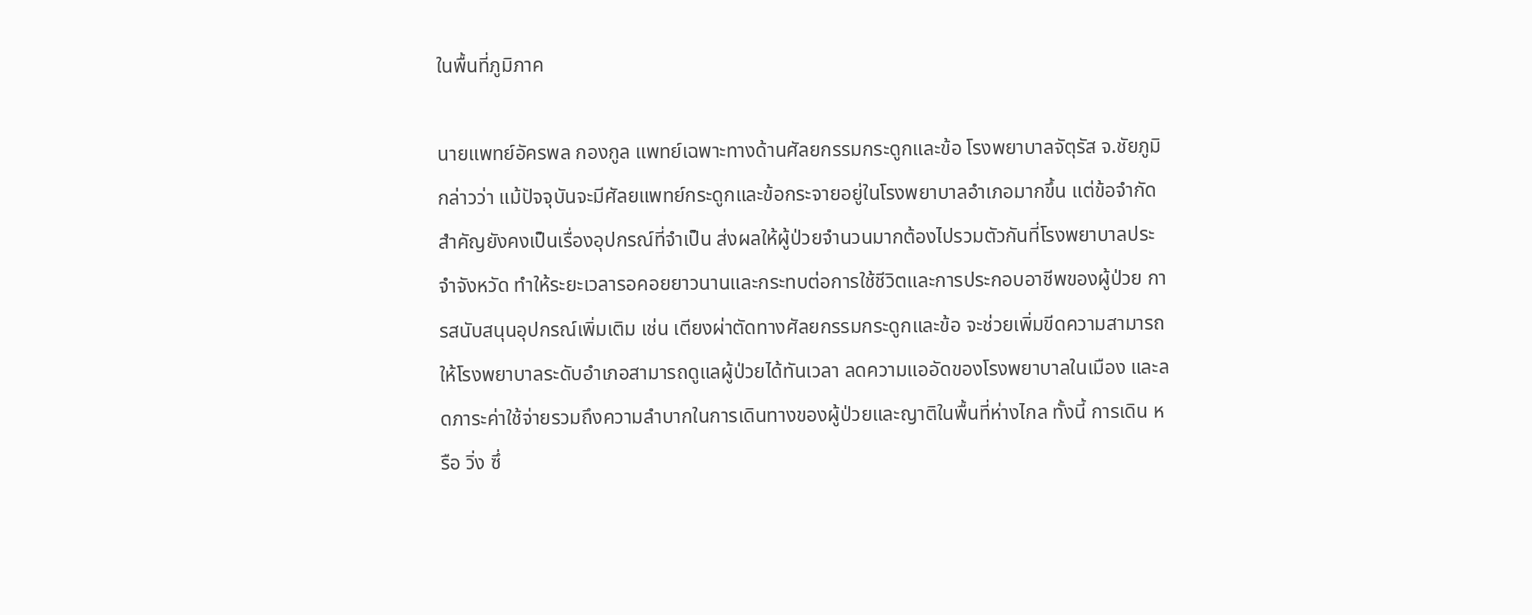ในพื้นที่ภูมิภาค

นายแพทย์อัครพล กองกูล แพทย์เฉพาะทางด้านศัลยกรรมกระดูกและข้อ โรงพยาบาลจัตุรัส จ.ชัยภูมิ กล่าวว่า แม้ปัจจุบันจะมีศัลยแพทย์กระดูกและข้อกระจายอยู่ในโรงพยาบาลอำเภอมากขึ้น แต่ข้อจำกัดสำคัญยังคงเป็นเรื่องอุปกรณ์ที่จำเป็น ส่งผลให้ผู้ป่วยจำนวนมากต้องไปรวมตัวกันที่โรงพยาบาลประจำจังหวัด ทำให้ระยะเวลารอคอยยาวนานและกระทบต่อการใช้ชีวิตและการประกอบอาชีพของผู้ป่วย การสนับสนุนอุปกรณ์เพิ่มเติม เช่น เตียงผ่าตัดทางศัลยกรรมกระดูกและข้อ จะช่วยเพิ่มขีดความสามารถให้โรงพยาบาลระดับอำเภอสามารถดูแลผู้ป่วยได้ทันเวลา ลดความแออัดของโรงพยาบาลในเมือง และลดภาระค่าใช้จ่ายรวมถึงความลำบากในการเดินทางของผู้ป่วยและญาติในพื้นที่ห่างไกล ทั้งนี้ การเดิน หรือ วิ่ง ซึ่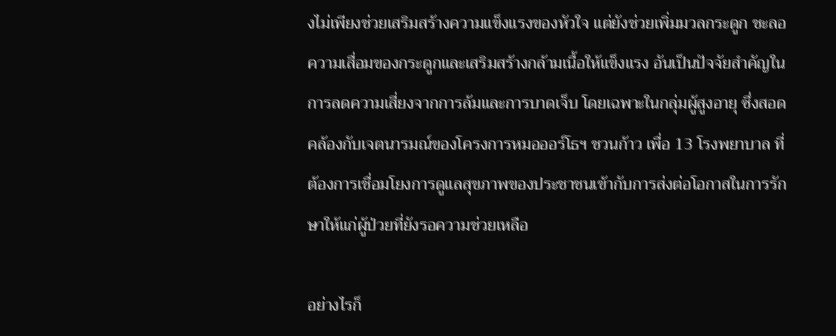งไม่เพียงช่วยเสริมสร้างความแข็งแรงของหัวใจ แต่ยังช่วยเพิ่มมวลกระดูก ชะลอความเสื่อมของกระดูกและเสริมสร้างกล้ามเนื้อให้แข็งแรง อันเป็นปัจจัยสำคัญในการลดความเสี่ยงจากการล้มและการบาดเจ็บ โดยเฉพาะในกลุ่มผู้สูงอายุ ซึ่งสอดคล้องกับเจตนารมณ์ของโครงการหมอออร์โธฯ ชวนก้าว เพื่อ 13 โรงพยาบาล ที่ต้องการเชื่อมโยงการดูแลสุขภาพของประชาชนเข้ากับการส่งต่อโอกาสในการรักษาให้แก่ผู้ป่วยที่ยังรอความช่วยเหลือ

อย่างไรก็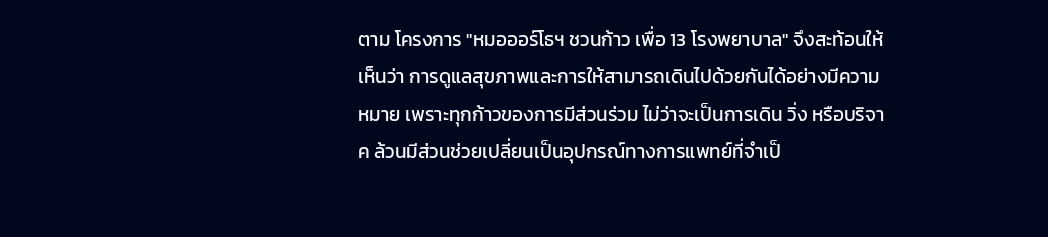ตาม โครงการ "หมอออร์โธฯ ชวนก้าว เพื่อ 13 โรงพยาบาล" จึงสะท้อนให้เห็นว่า การดูแลสุขภาพและการให้สามารถเดินไปด้วยกันได้อย่างมีความหมาย เพราะทุกก้าวของการมีส่วนร่วม ไม่ว่าจะเป็นการเดิน วิ่ง หรือบริจาค ล้วนมีส่วนช่วยเปลี่ยนเป็นอุปกรณ์ทางการแพทย์ที่จำเป็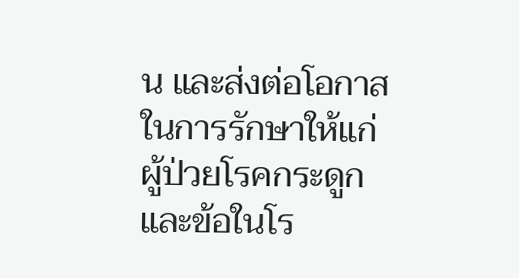น และส่งต่อโอกาสในการรักษาให้แก่ผู้ป่วยโรคกระดูกและข้อในโร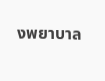งพยาบาล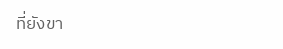ที่ยังขา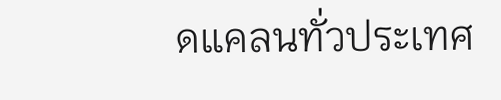ดแคลนทั่วประเทศ